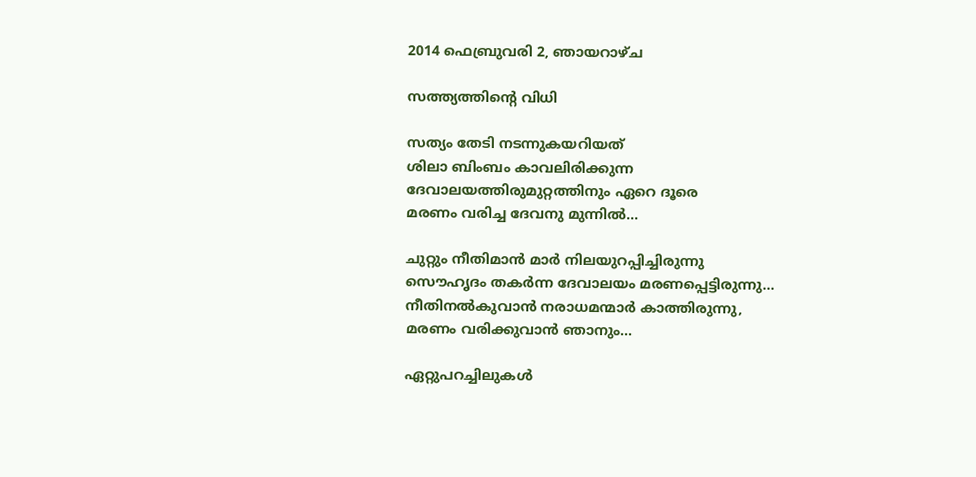2014 ഫെബ്രുവരി 2, ഞായറാഴ്‌ച

സത്ത്യത്തിന്‍റെ വിധി

സത്യം തേടി നടന്നുകയറിയത്
ശിലാ ബിംബം കാവലിരിക്കുന്ന
ദേവാലയത്തിരുമുറ്റത്തിനും ഏറെ ദൂരെ
മരണം വരിച്ച ദേവനു മുന്നില്‍...

ചുറ്റും നീതിമാന്‍ മാര്‍ നിലയുറപ്പിച്ചിരുന്നു
സൌഹൃദം തകര്‍ന്ന ദേവാലയം മരണപ്പെട്ടിരുന്നു...
നീതിനല്‍കുവാന്‍ നരാധമന്മാര്‍ കാത്തിരുന്നു,
മരണം വരിക്കുവാന്‍ ഞാനും...

ഏറ്റുപറച്ചിലുകള്‍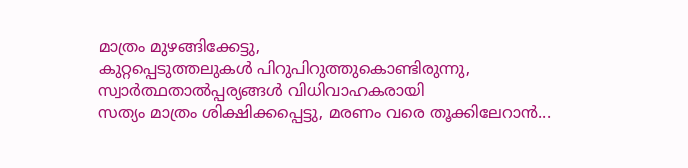മാത്രം മുഴങ്ങിക്കേട്ടു,
കുറ്റപ്പെടുത്തലുകള്‍ പിറുപിറുത്തുകൊണ്ടിരുന്നു,
സ്വാര്‍ത്ഥതാല്‍പ്പര്യങ്ങള്‍ വിധിവാഹകരായി
സത്യം മാത്രം ശിക്ഷിക്കപ്പെട്ടു, മരണം വരെ തൂക്കിലേറാന്‍...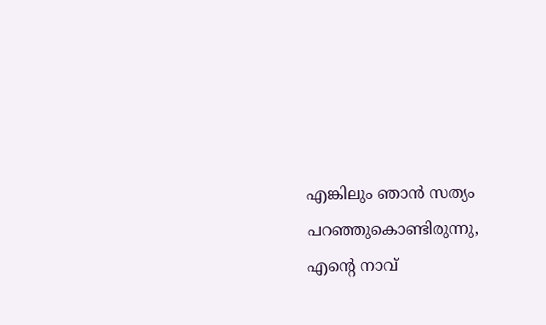എങ്കിലും ഞാന്‍ സത്യം പറഞ്ഞുകൊണ്ടിരുന്നു,
എന്‍റെ നാവ്‌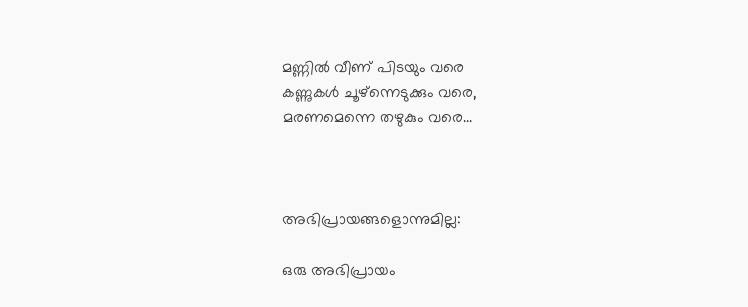മണ്ണില്‍ വീണ് പിടയും വരെ
കണ്ണുകള്‍ ചൂഴ്ന്നെടുക്കും വരെ,
മരണമെന്നെ തഴുകും വരെ...



അഭിപ്രായങ്ങളൊന്നുമില്ല:

ഒരു അഭിപ്രായം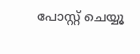പോസ്റ്റ് ചെയ്യൂ